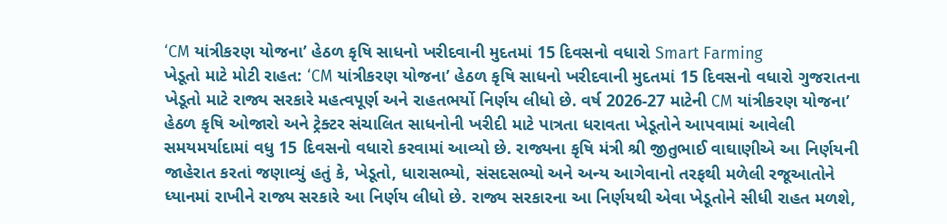‘CM યાંત્રીકરણ યોજના’ હેઠળ કૃષિ સાધનો ખરીદવાની મુદતમાં 15 દિવસનો વધારો Smart Farming
ખેડૂતો માટે મોટી રાહત: ‘CM યાંત્રીકરણ યોજના’ હેઠળ કૃષિ સાધનો ખરીદવાની મુદતમાં 15 દિવસનો વધારો ગુજરાતના ખેડૂતો માટે રાજ્ય સરકારે મહત્વપૂર્ણ અને રાહતભર્યો નિર્ણય લીધો છે. વર્ષ 2026-27 માટેની CM યાંત્રીકરણ યોજના’ હેઠળ કૃષિ ઓજારો અને ટ્રેક્ટર સંચાલિત સાધનોની ખરીદી માટે પાત્રતા ધરાવતા ખેડૂતોને આપવામાં આવેલી સમયમર્યાદામાં વધુ 15 દિવસનો વધારો કરવામાં આવ્યો છે. રાજ્યના કૃષિ મંત્રી શ્રી જીતુભાઈ વાઘાણીએ આ નિર્ણયની જાહેરાત કરતાં જણાવ્યું હતું કે, ખેડૂતો, ધારાસભ્યો, સંસદસભ્યો અને અન્ય આગેવાનો તરફથી મળેલી રજૂઆતોને ધ્યાનમાં રાખીને રાજ્ય સરકારે આ નિર્ણય લીધો છે. રાજ્ય સરકારના આ નિર્ણયથી એવા ખેડૂતોને સીધી રાહત મળશે,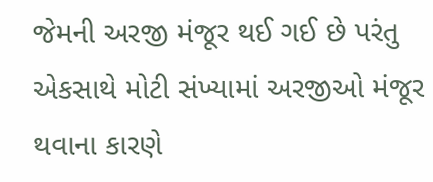જેમની અરજી મંજૂર થઈ ગઈ છે પરંતુ એકસાથે મોટી સંખ્યામાં અરજીઓ મંજૂર થવાના કારણે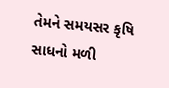તેમને સમયસર કૃષિ સાધનો મળી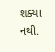શક્યા નથી.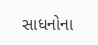સાધનોના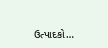ઉત્પાદકો…